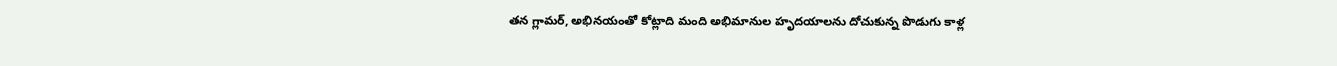తన గ్లామర్, అభినయంతో కోట్లాది మంది అభిమానుల హృదయాలను దోచుకున్న పొడుగు కాళ్ల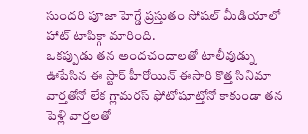సుందరి పూజా హెగ్డే ప్రస్తుతం సోషల్ మీడియాలో హాట్ టాపిక్గా మారింది.
ఒకప్పుడు తన అందచందాలతో టాలీవుడ్ను ఊపేసిన ఈ స్టార్ హీరోయిన్ ఈసారి కొత్త సినిమా వార్తతోనో లేక గ్లామరస్ ఫోటోషూట్తోనో కాకుండా తన పెళ్లి వార్తలతో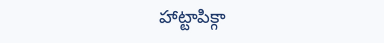హాట్టాపిక్గా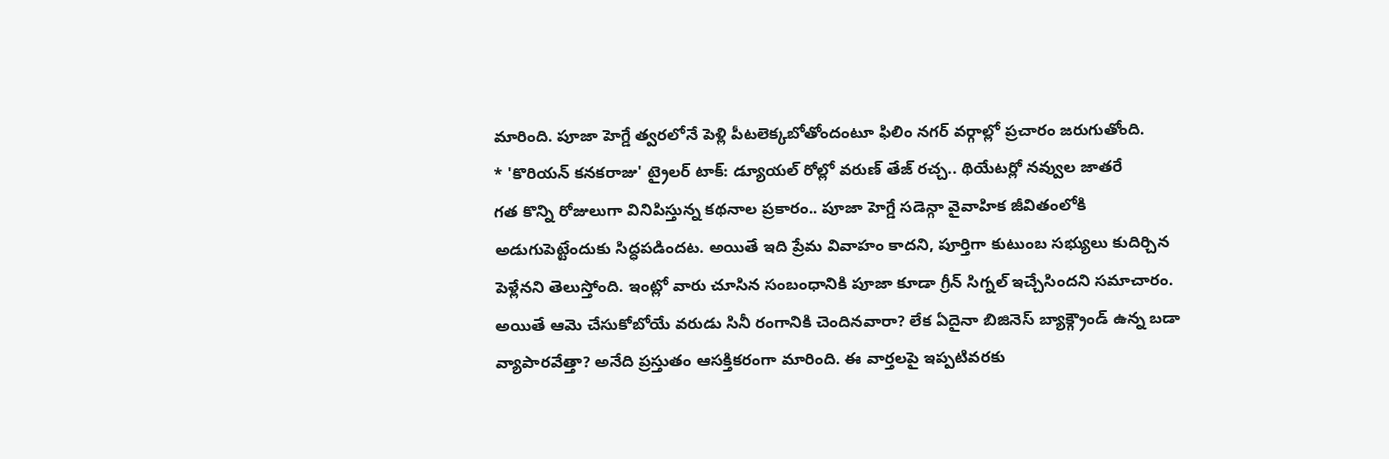మారింది. పూజా హెగ్డే త్వరలోనే పెళ్లి పీటలెక్కబోతోందంటూ ఫిలిం నగర్ వర్గాల్లో ప్రచారం జరుగుతోంది.
* 'కొరియన్ కనకరాజు' ట్రైలర్ టాక్: డ్యూయల్ రోల్లో వరుణ్ తేజ్ రచ్చ.. థియేటర్లో నవ్వుల జాతరే
గత కొన్ని రోజులుగా వినిపిస్తున్న కథనాల ప్రకారం.. పూజా హెగ్డే సడెన్గా వైవాహిక జీవితంలోకి అడుగుపెట్టేందుకు సిద్ధపడిందట. అయితే ఇది ప్రేమ వివాహం కాదని, పూర్తిగా కుటుంబ సభ్యులు కుదిర్చిన పెళ్లేనని తెలుస్తోంది. ఇంట్లో వారు చూసిన సంబంధానికి పూజా కూడా గ్రీన్ సిగ్నల్ ఇచ్చేసిందని సమాచారం. అయితే ఆమె చేసుకోబోయే వరుడు సినీ రంగానికి చెందినవారా? లేక ఏదైనా బిజినెస్ బ్యాక్గ్రౌండ్ ఉన్న బడా వ్యాపారవేత్తా? అనేది ప్రస్తుతం ఆసక్తికరంగా మారింది. ఈ వార్తలపై ఇప్పటివరకు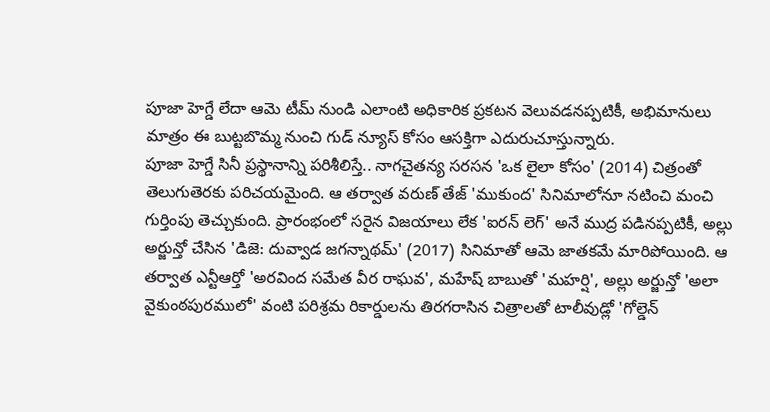పూజా హెగ్డే లేదా ఆమె టీమ్ నుండి ఎలాంటి అధికారిక ప్రకటన వెలువడనప్పటికీ, అభిమానులు మాత్రం ఈ బుట్టబొమ్మ నుంచి గుడ్ న్యూస్ కోసం ఆసక్తిగా ఎదురుచూస్తున్నారు.
పూజా హెగ్డే సినీ ప్రస్థానాన్ని పరిశీలిస్తే.. నాగచైతన్య సరసన 'ఒక లైలా కోసం' (2014) చిత్రంతో తెలుగుతెరకు పరిచయమైంది. ఆ తర్వాత వరుణ్ తేజ్ 'ముకుంద' సినిమాలోనూ నటించి మంచి గుర్తింపు తెచ్చుకుంది. ప్రారంభంలో సరైన విజయాలు లేక 'ఐరన్ లెగ్' అనే ముద్ర పడినప్పటికీ, అల్లు అర్జున్తో చేసిన 'డిజె: దువ్వాడ జగన్నాథమ్' (2017) సినిమాతో ఆమె జాతకమే మారిపోయింది. ఆ తర్వాత ఎన్టీఆర్తో 'అరవింద సమేత వీర రాఘవ', మహేష్ బాబుతో 'మహర్షి', అల్లు అర్జున్తో 'అలా వైకుంఠపురములో' వంటి పరిశ్రమ రికార్డులను తిరగరాసిన చిత్రాలతో టాలీవుడ్లో 'గోల్డెన్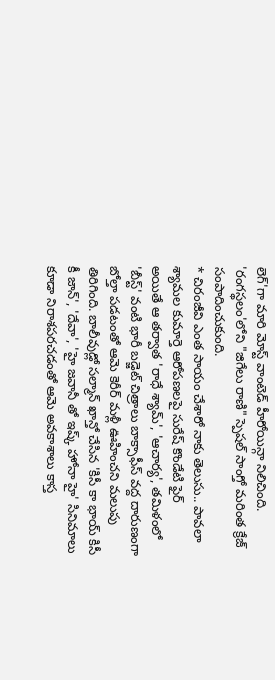లెగ్'గా మారి మోస్ట్ వాంటెడ్ హీరోయిన్గా నిలిచింది. 'రంగస్థలం'లోని "జిగేలు రాణి" స్పెషల్ సాంగ్తో మరింత క్రేజ్ సంపాదించుకుంది.
* చిరంజీవి ఎంత సాయం చేశారో నాకు తెలుసు.. పావలా శ్యామల కుమార్తె ఆరోపణలపై సురేష్ కొండేటి ఫైర్
అయితే ఆ తర్వాత 'రాధే శ్యామ్', 'ఆచార్య', తమిళంలో 'బీస్ట్' వంటి భారీ బడ్జెట్ చిత్రాలు బాక్సాఫీస్ వద్ద దారుణంగా బోల్తా పడటంతో ఆమె కెరీర్ మళ్లీ ఊహించని మలుపు తిరిగింది. బాలీవుడ్లో సల్మాన్ ఖాన్తో చేసిన 'కిసీ కా భాయ్ కిసీ కీ జాన్', 'దేవా', 'హై జవానీ తో ఇష్క్ హోనా హై' సినిమాలు కూడా నిరాశపరచడంతో ఆమె అవకాశాలు కాస్త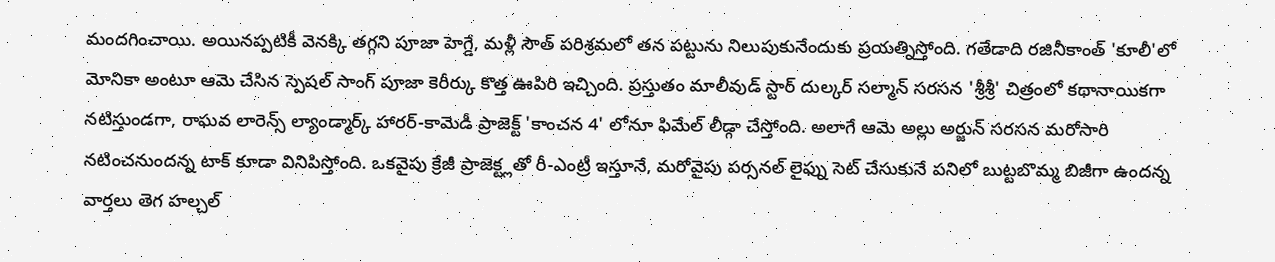మందగించాయి. అయినప్పటికీ వెనక్కి తగ్గని పూజా హెగ్డే, మళ్లీ సౌత్ పరిశ్రమలో తన పట్టును నిలుపుకునేందుకు ప్రయత్నిస్తోంది. గతేడాది రజినీకాంత్ 'కూలీ'లో మోనికా అంటూ ఆమె చేసిన స్పెషల్ సాంగ్ పూజా కెరీర్కు కొత్త ఊపిరి ఇచ్చింది. ప్రస్తుతం మాలీవుడ్ స్టార్ దుల్కర్ సల్మాన్ సరసన 'శ్రీశ్రీ' చిత్రంలో కథానాయికగా నటిస్తుండగా, రాఘవ లారెన్స్ ల్యాండ్మార్క్ హారర్-కామెడీ ప్రాజెక్ట్ 'కాంచన 4' లోనూ ఫిమేల్ లీడ్గా చేస్తోంది. అలాగే ఆమె అల్లు అర్జున్ సరసన మరోసారి నటించనుందన్న టాక్ కూడా వినిపిస్తోంది. ఒకవైపు క్రేజీ ప్రాజెక్ట్లతో రీ-ఎంట్రీ ఇస్తూనే, మరోవైపు పర్సనల్ లైఫ్ను సెట్ చేసుకునే పనిలో బుట్టబొమ్మ బిజీగా ఉందన్న వార్తలు తెగ హల్చల్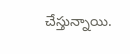చేస్తున్నాయి.